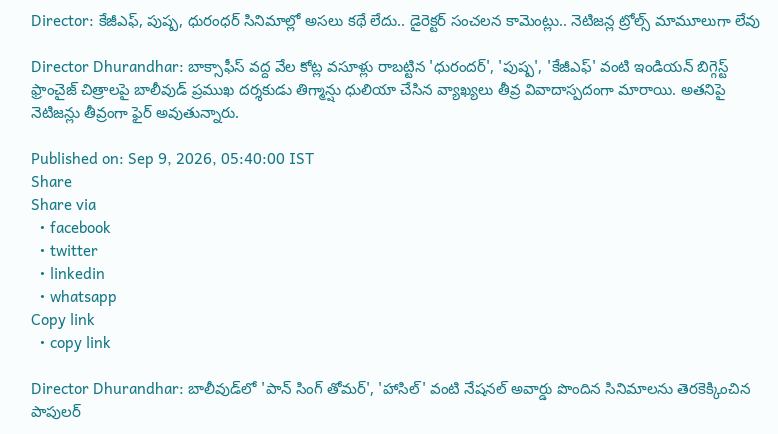Director: కేజీఎఫ్, పుష్ప, ధురంధర్ సినిమాల్లో అసలు కథే లేదు.. డైరెక్టర్ సంచలన కామెంట్లు.. నెటిజన్ల ట్రోల్స్ మామూలుగా లేవు

Director Dhurandhar: బాక్సాఫీస్ వద్ద వేల కోట్ల వసూళ్లు రాబట్టిన 'ధురందర్', 'పుష్ప', 'కేజీఎఫ్' వంటి ఇండియన్ బిగ్గెస్ట్ ఫ్రాంచైజ్ చిత్రాలపై బాలీవుడ్ ప్రముఖ దర్శకుడు తిగ్మాన్షు ధులియా చేసిన వ్యాఖ్యలు తీవ్ర వివాదాస్పదంగా మారాయి. అతనిపై నెటిజన్లు తీవ్రంగా ఫైర్ అవుతున్నారు.

Published on: Sep 9, 2026, 05:40:00 IST
Share
Share via
  • facebook
  • twitter
  • linkedin
  • whatsapp
Copy link
  • copy link

Director Dhurandhar: బాలీవుడ్‌లో 'పాన్ సింగ్ తోమర్', 'హాసిల్' వంటి నేషనల్ అవార్డు పొందిన సినిమాలను తెరకెక్కించిన పాపులర్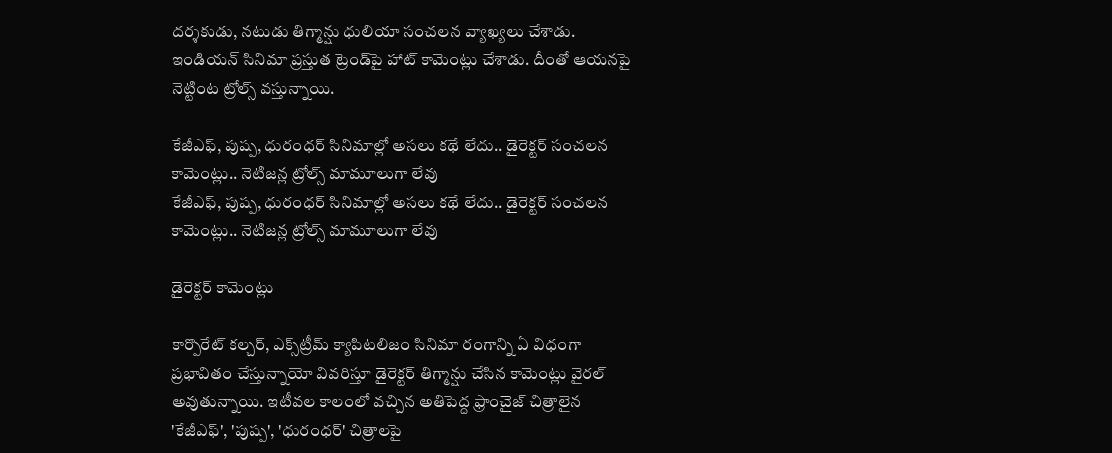దర్శకుడు, నటుడు తిగ్మాన్షు ధులియా సంచలన వ్యాఖ్యలు చేశాడు. ఇండియన్ సినిమా ప్రస్తుత ట్రెండ్‌పై హాట్ కామెంట్లు చేశాడు. దీంతో ఆయనపై నెట్టింట ట్రోల్స్ వస్తున్నాయి.

కేజీఎఫ్, పుష్ప, ధురంధర్ సినిమాల్లో అసలు కథే లేదు.. డైరెక్టర్ సంచలన కామెంట్లు.. నెటిజన్ల ట్రోల్స్ మామూలుగా లేవు
కేజీఎఫ్, పుష్ప, ధురంధర్ సినిమాల్లో అసలు కథే లేదు.. డైరెక్టర్ సంచలన కామెంట్లు.. నెటిజన్ల ట్రోల్స్ మామూలుగా లేవు

డైరెక్టర్ కామెంట్లు

కార్పొరేట్ కల్చర్, ఎక్స్‌ట్రీమ్ క్యాపిటలిజం సినిమా రంగాన్ని ఏ విధంగా ప్రభావితం చేస్తున్నాయో వివరిస్తూ డైరెక్టర్ తిగ్మాన్షు చేసిన కామెంట్లు వైరల్ అవుతున్నాయి. ఇటీవల కాలంలో వచ్చిన అతిపెద్ద ఫ్రాంచైజ్ చిత్రాలైన 'కేజీఎఫ్', 'పుష్ప', 'ధురంధర్' చిత్రాలపై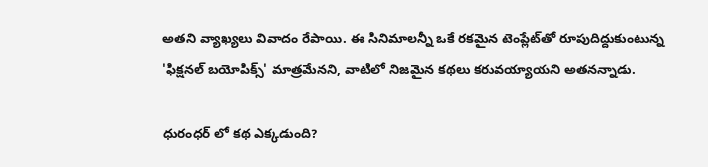అతని వ్యాఖ్యలు వివాదం రేపాయి. ఈ సినిమాలన్నీ ఒకే రకమైన టెంప్లేట్‌తో రూపుదిద్దుకుంటున్న 'ఫిక్షనల్ బయోపిక్స్' మాత్రమేనని, వాటిలో నిజమైన కథలు కరువయ్యాయని అతనన్నాడు.

ధురంధర్ లో కథ ఎక్కడుంది?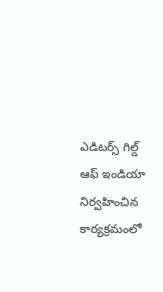ఎడిటర్స్ గిల్డ్ ఆఫ్ ఇండియా నిర్వహించిన కార్యక్రమంలో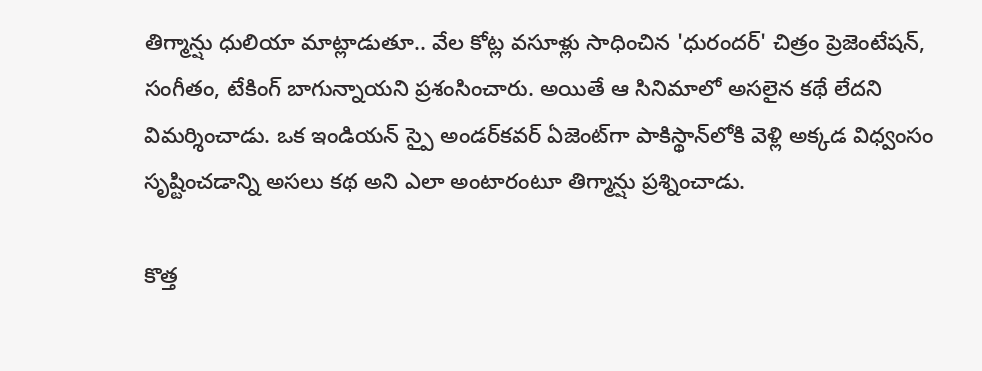తిగ్మాన్షు ధులియా మాట్లాడుతూ.. వేల కోట్ల వసూళ్లు సాధించిన 'ధురందర్' చిత్రం ప్రెజెంటేషన్, సంగీతం, టేకింగ్ బాగున్నాయని ప్రశంసించారు. అయితే ఆ సినిమాలో అసలైన కథే లేదని విమర్శించాడు. ఒక ఇండియన్ స్పై అండర్‌కవర్ ఏజెంట్‌గా పాకిస్థాన్‌లోకి వెళ్లి అక్కడ విధ్వంసం సృష్టించడాన్ని అసలు కథ అని ఎలా అంటారంటూ తిగ్మాన్షు ప్రశ్నించాడు.

కొత్త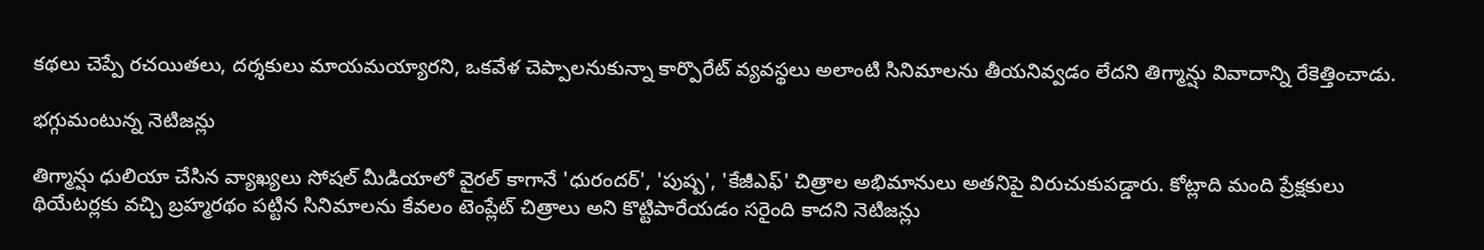కథలు చెప్పే రచయితలు, దర్శకులు మాయమయ్యారని, ఒకవేళ చెప్పాలనుకున్నా కార్పొరేట్ వ్యవస్థలు అలాంటి సినిమాలను తీయనివ్వడం లేదని తిగ్మాన్షు వివాదాన్ని రేకెత్తించాడు.

భగ్గుమంటున్న నెటిజన్లు

తిగ్మాన్షు ధులియా చేసిన వ్యాఖ్యలు సోషల్ మీడియాలో వైరల్ కాగానే 'ధురందర్', 'పుష్ప', 'కేజీఎఫ్' చిత్రాల అభిమానులు అతనిపై విరుచుకుపడ్డారు. కోట్లాది మంది ప్రేక్షకులు థియేటర్లకు వచ్చి బ్రహ్మరథం పట్టిన సినిమాలను కేవలం టెంప్లేట్ చిత్రాలు అని కొట్టిపారేయడం సరైంది కాదని నెటిజన్లు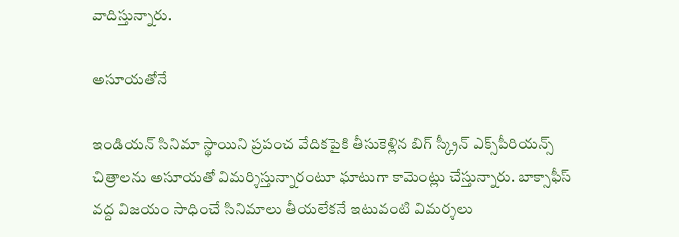వాదిస్తున్నారు.

అసూయతోనే

ఇండియన్ సినిమా స్థాయిని ప్రపంచ వేదికపైకి తీసుకెళ్లిన బిగ్ స్క్రీన్ ఎక్స్‌పీరియన్స్ చిత్రాలను అసూయతో విమర్శిస్తున్నారంటూ ఘాటుగా కామెంట్లు చేస్తున్నారు. బాక్సాఫీస్ వద్ద విజయం సాధించే సినిమాలు తీయలేకనే ఇటువంటి విమర్శలు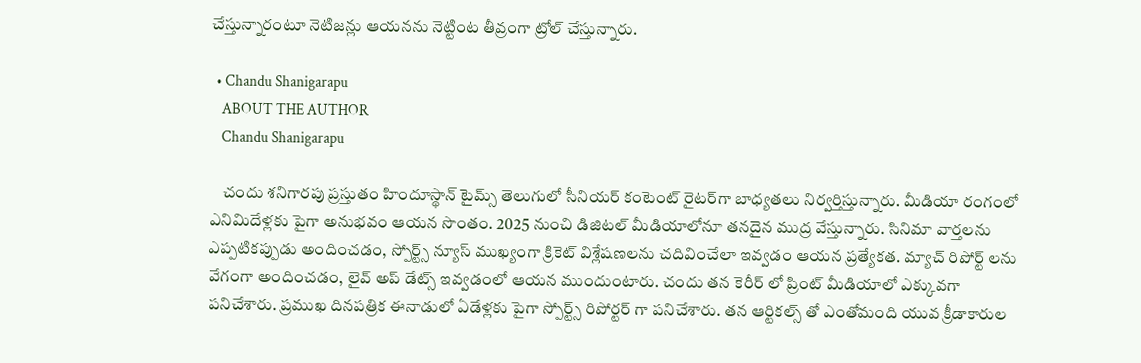చేస్తున్నారంటూ నెటిజన్లు ఆయనను నెట్టింట తీవ్రంగా ట్రోల్ చేస్తున్నారు.

  • Chandu Shanigarapu
    ABOUT THE AUTHOR
    Chandu Shanigarapu

    చందు శనిగారపు ప్రస్తుతం హిందూస్థాన్ టైమ్స్ తెలుగులో సీనియర్ కంటెంట్ రైట‌ర్‌గా బాధ్యతలు నిర్వర్తిస్తున్నారు. మీడియా రంగంలో ఎనిమిదేళ్లకు పైగా అనుభవం ఆయన సొంతం. 2025 నుంచి డిజిటల్ మీడియాలోనూ తనదైన ముద్ర వేస్తున్నారు. సినిమా వార్తలను ఎప్పటికప్పుడు అందించడం, స్పోర్ట్స్ న్యూస్ ముఖ్యంగా క్రికెట్ విశ్లేషణలను చదివించేలా ఇవ్వడం ఆయన ప్రత్యేకత. మ్యాచ్ రిపోర్ట్ లను వేగంగా అందించడం, లైవ్ అప్ డేట్స్ ఇవ్వడంలో ఆయన ముందుంటారు. చందు తన కెరీర్ లో ప్రింట్ మీడియాలో ఎక్కువగా పనిచేశారు. ప్రముఖ దినపత్రిక ఈనాడులో ఏడేళ్లకు పైగా స్పోర్ట్స్ రిపోర్టర్ గా పనిచేశారు. తన ఆర్టికల్స్ తో ఎంతోమంది యువ క్రీడాకారుల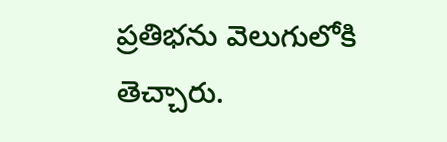ప్రతిభను వెలుగులోకి తెచ్చారు.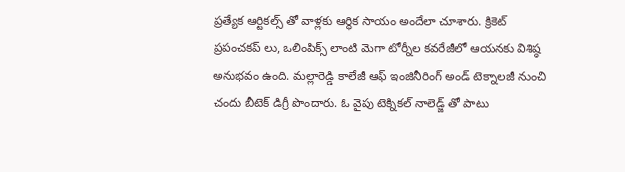ప్రత్యేక ఆర్టికల్స్ తో వాళ్లకు ఆర్థిక సాయం అందేలా చూశారు. క్రికెట్ ప్రపంచకప్ లు, ఒలింపిక్స్ లాంటి మెగా టోర్నీల కవరేజీలో ఆయనకు విశిష్ఠ అనుభవం ఉంది. మల్లారెడ్డి కాలేజీ ఆఫ్ ఇంజినీరింగ్ అండ్ టెక్నాలజీ నుంచి చందు బీటెక్ డిగ్రీ పొందారు. ఓ వైపు టెక్నికల్ నాలెడ్జ్ తో పాటు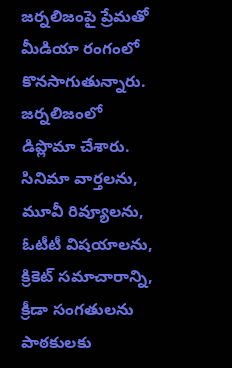జర్నలిజంపై ప్రేమతో మీడియా రంగంలో కొనసాగుతున్నారు. జర్నలిజంలో డిప్లొమా చేశారు. సినిమా వార్తలను, మూవీ రివ్యూలను, ఓటీటీ విషయాలను, క్రికెట్ సమాచారాన్ని, క్రీడా సంగతులను పాఠకులకు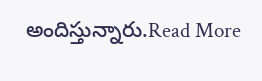అందిస్తున్నారు.Read More